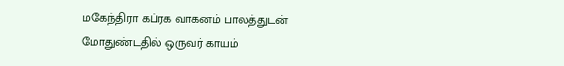மகேந்திரா கப்ரக வாகனம் பாலத்துடன் மோதுண்டதில் ஒருவர் காயம்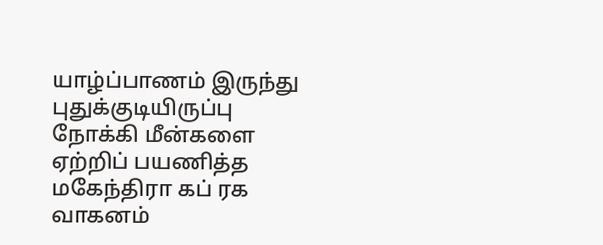யாழ்ப்பாணம் இருந்து புதுக்குடியிருப்பு நோக்கி மீன்களை ஏற்றிப் பயணித்த மகேந்திரா கப் ரக வாகனம்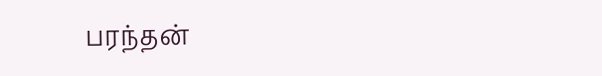பரந்தன்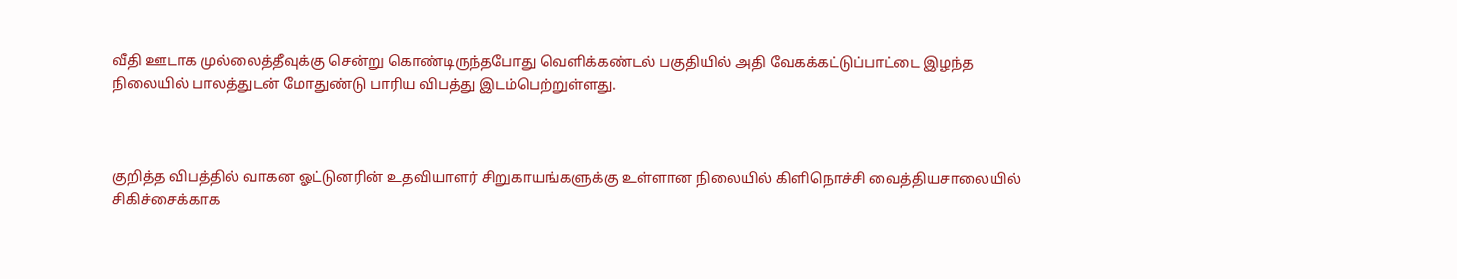வீதி ஊடாக முல்லைத்தீவுக்கு சென்று கொண்டிருந்தபோது வெளிக்கண்டல் பகுதியில் அதி வேகக்கட்டுப்பாட்டை இழந்த நிலையில் பாலத்துடன் மோதுண்டு பாரிய விபத்து இடம்பெற்றுள்ளது.



குறித்த விபத்தில் வாகன ஓட்டுனரின் உதவியாளர் சிறுகாயங்களுக்கு உள்ளான நிலையில் கிளிநொச்சி வைத்தியசாலையில் சிகிச்சைக்காக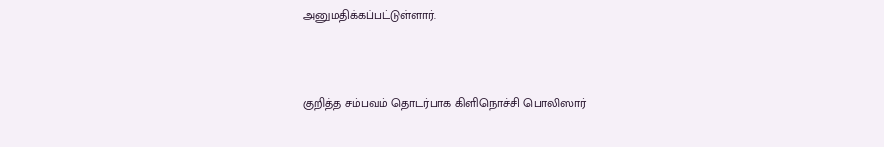அனுமதிக்கப்பட்டுள்ளார்.



குறித்த சம்பவம் தொடர்பாக கிளிநொச்சி பொலிஸார்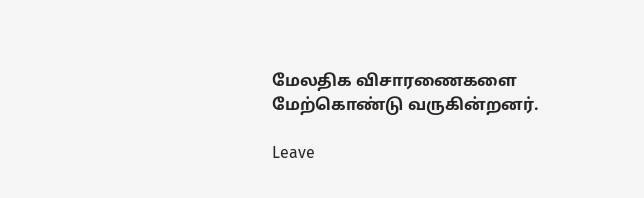மேலதிக விசாரணைகளை மேற்கொண்டு வருகின்றனர்.

Leave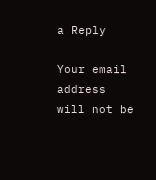a Reply

Your email address will not be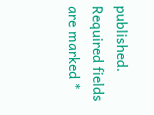published. Required fields are marked *